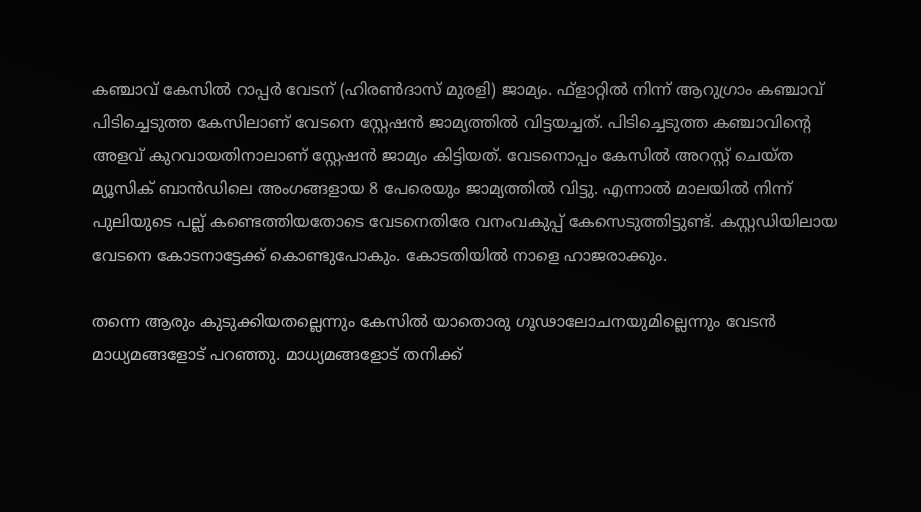കഞ്ചാവ് കേസില്‍ റാപ്പര്‍ വേടന് (ഹിരണ്‍ദാസ് മുരളി) ജാമ്യം. ഫ്ളാറ്റില്‍ നിന്ന് ആറുഗ്രാം കഞ്ചാവ് പിടിച്ചെടുത്ത കേസിലാണ് വേടനെ സ്റ്റേഷന്‍ ജാമ്യത്തില്‍ വിട്ടയച്ചത്. പിടിച്ചെടുത്ത കഞ്ചാവിൻ്റെ അളവ് കുറവായതിനാലാണ് സ്റ്റേഷന്‍ ജാമ്യം കിട്ടിയത്. വേടനൊപ്പം കേസില്‍ അറസ്റ്റ് ചെയ്ത മ്യൂസിക് ബാന്‍ഡിലെ അംഗങ്ങളായ 8 പേരെയും ജാമ്യത്തില്‍ വിട്ടു. എന്നാൽ മാലയില്‍ നിന്ന് പുലിയുടെ പല്ല് കണ്ടെത്തിയതോടെ വേടനെതിരേ വനംവകുപ്പ് കേസെടുത്തിട്ടുണ്ട്. കസ്റ്റഡിയിലായ വേടനെ കോടനാട്ടേക്ക് കൊണ്ടുപോകും. കോടതിയില്‍ നാളെ ഹാജരാക്കും.

തന്നെ ആരും കുടുക്കിയതല്ലെന്നും കേസില്‍ യാതൊരു ഗൂഢാലോചനയുമില്ലെന്നും വേടന്‍ മാധ്യമങ്ങളോട് പറഞ്ഞു. മാധ്യമങ്ങളോട് തനിക്ക്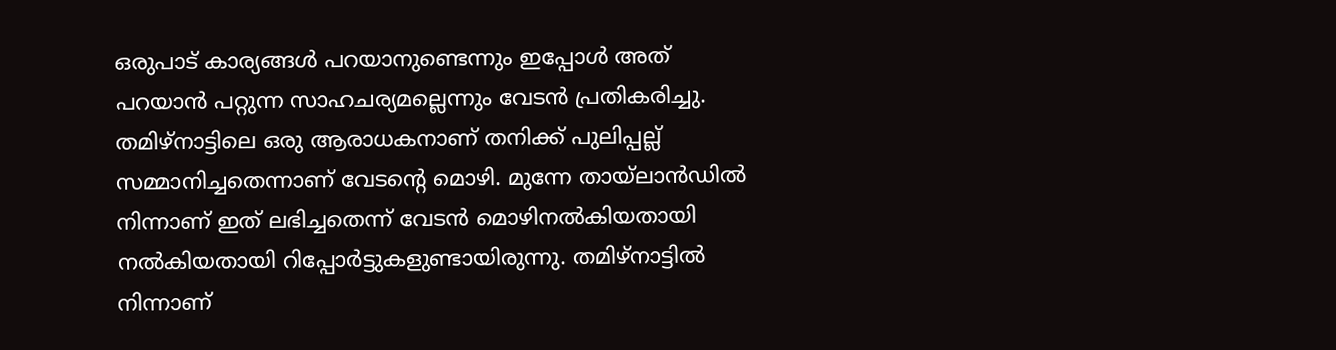ഒരുപാട് കാര്യങ്ങള്‍ പറയാനുണ്ടെന്നും ഇപ്പോള്‍ അത് പറയാന്‍ പറ്റുന്ന സാഹചര്യമല്ലെന്നും വേടന്‍ പ്രതികരിച്ചു. തമിഴ്നാട്ടിലെ ഒരു ആരാധകനാണ് തനിക്ക് പുലിപ്പല്ല് സമ്മാനിച്ചതെന്നാണ് വേടൻ്റെ മൊഴി. മുന്നേ തായ്ലാന്‍ഡില്‍ നിന്നാണ് ഇത് ലഭിച്ചതെന്ന് വേടന്‍ മൊഴിനല്‍കിയതായി നല്‍കിയതായി റിപ്പോര്‍ട്ടുകളുണ്ടായിരുന്നു. തമിഴ്നാട്ടില്‍ നിന്നാണ്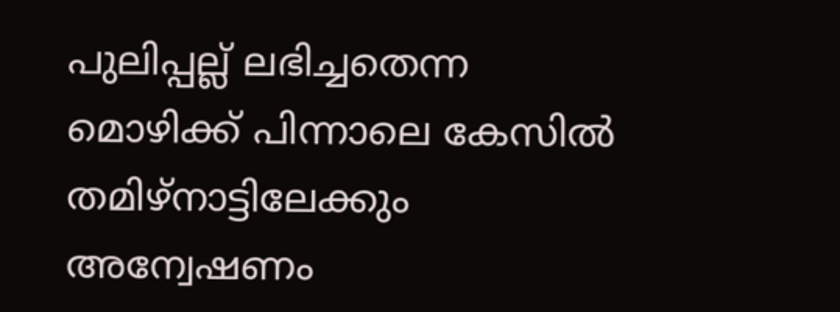പുലിപ്പല്ല് ലഭിച്ചതെന്ന മൊഴിക്ക് പിന്നാലെ കേസില്‍ തമിഴ്നാട്ടിലേക്കും അന്വേഷണം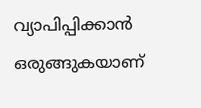വ്യാപിപ്പിക്കാൻ ഒരുങ്ങുകയാണ്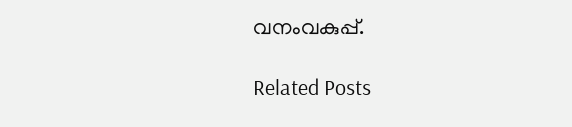വനംവകുപ്പ്.

Related Posts